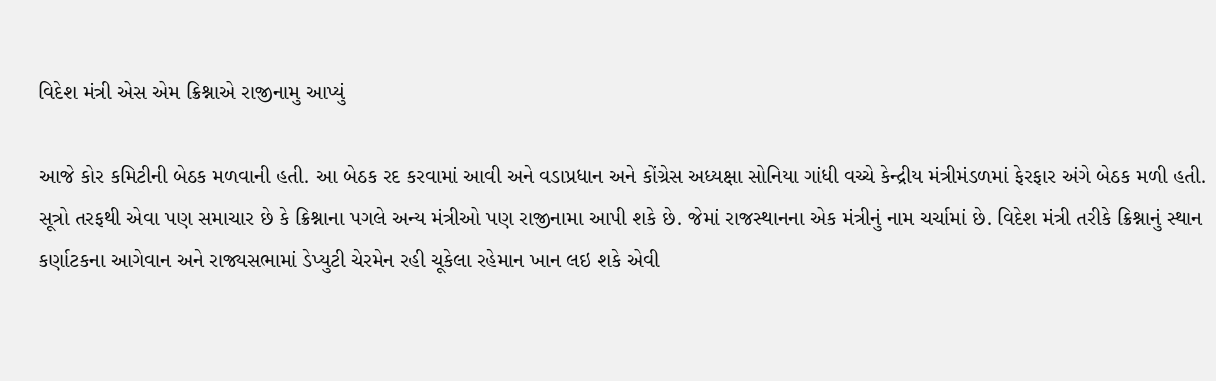વિદેશ મંત્રી એસ એમ ક્રિશ્નાએ રાજીનામુ આપ્યું

આજે કોર કમિટીની બેઠક મળવાની હતી. આ બેઠક રદ કરવામાં આવી અને વડાપ્રધાન અને કોંગ્રેસ અધ્યક્ષા સોનિયા ગાંધી વચ્ચે કેન્દ્રીય મંત્રીમંડળમાં ફેરફાર અંગે બેઠક મળી હતી.
સૂત્રો તરફથી એવા પણ સમાચાર છે કે ક્રિશ્નાના પગલે અન્ય મંત્રીઓ પણ રાજીનામા આપી શકે છે. જેમાં રાજસ્થાનના એક મંત્રીનું નામ ચર્ચામાં છે. વિદેશ મંત્રી તરીકે ક્રિશ્નાનું સ્થાન કર્ણાટકના આગેવાન અને રાજ્યસભામાં ડેપ્યુટી ચેરમેન રહી ચૂકેલા રહેમાન ખાન લઇ શકે એવી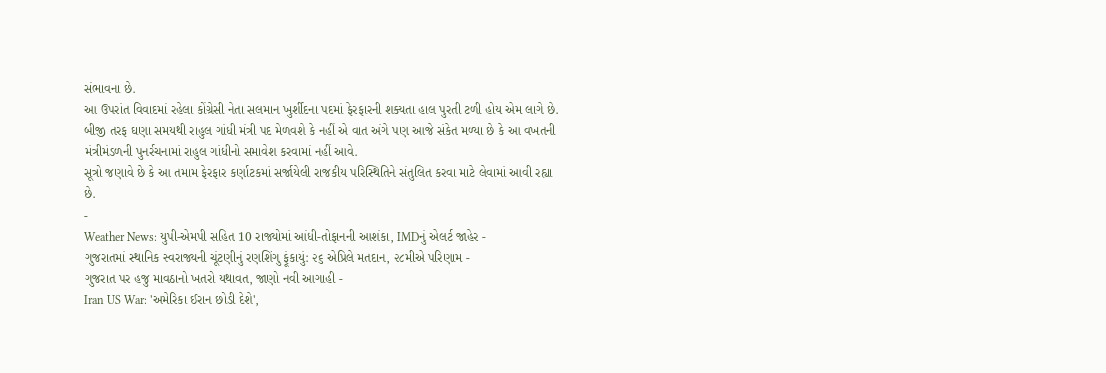સંભાવના છે.
આ ઉપરાંત વિવાદમાં રહેલા કોંગ્રેસી નેતા સલમાન ખુર્શીદના પદમાં ફેરફારની શક્યતા હાલ પુરતી ટળી હોય એમ લાગે છે. બીજી તરફ ઘણા સમયથી રાહુલ ગાંધી મંત્રી પદ મેળવશે કે નહીં એ વાત અંગે પણ આજે સંકેત મળ્યા છે કે આ વખતની મંત્રીમંડળની પુનર્રચનામાં રાહુલ ગાંધીનો સમાવેશ કરવામાં નહીં આવે.
સૂત્રો જણાવે છે કે આ તમામ ફેરફાર કર્ણાટકમાં સર્જાયેલી રાજકીય પરિસ્થિતિને સંતુલિત કરવા માટે લેવામાં આવી રહ્યા છે.
-
Weather News: યુપી-એમપી સહિત 10 રાજ્યોમાં આંધી-તોફાનની આશંકા, IMDનું એલર્ટ જાહેર -
ગુજરાતમાં સ્થાનિક સ્વરાજ્યની ચૂંટણીનું રણશિંગુ ફૂંકાયું: ૨૬ એપ્રિલે મતદાન, ૨૮મીએ પરિણામ -
ગુજરાત પર હજુ માવઠાનો ખતરો યથાવત, જાણો નવી આગાહી -
Iran US War: 'અમેરિકા ઈરાન છોડી દેશે',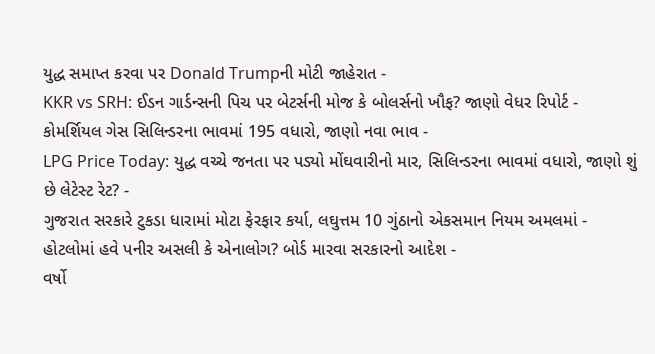યુદ્ધ સમાપ્ત કરવા પર Donald Trumpની મોટી જાહેરાત -
KKR vs SRH: ઈડન ગાર્ડન્સની પિચ પર બેટર્સની મોજ કે બોલર્સનો ખૌફ? જાણો વેધર રિપોર્ટ -
કોમર્શિયલ ગેસ સિલિન્ડરના ભાવમાં 195 વધારો, જાણો નવા ભાવ -
LPG Price Today: યુદ્ધ વચ્ચે જનતા પર પડ્યો મોંઘવારીનો માર, સિલિન્ડરના ભાવમાં વધારો, જાણો શું છે લેટેસ્ટ રેટ? -
ગુજરાત સરકારે ટુકડા ધારામાં મોટા ફેરફાર કર્યા, લઘુત્તમ 10 ગુંઠાનો એકસમાન નિયમ અમલમાં -
હોટલોમાં હવે પનીર અસલી કે એનાલોગ? બોર્ડ મારવા સરકારનો આદેશ -
વર્ષો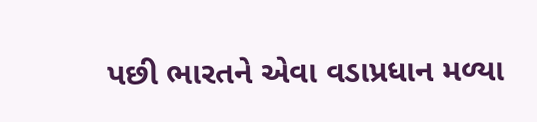પછી ભારતને એવા વડાપ્રધાન મળ્યા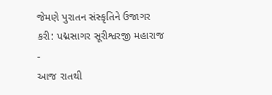જેમણે પુરાતન સંસ્કૃતિને ઉજાગર કરી: પદ્મસાગર સૂરીશ્વરજી મહારાજ -
આજ રાતથી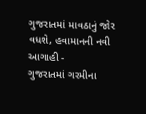ગુજરાતમાં માવઠાનું જોર વધશે, હવામાનની નવી આગાહી -
ગુજરાતમાં ગરમીના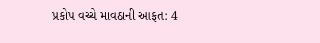પ્રકોપ વચ્ચે માવઠાની આફત: 4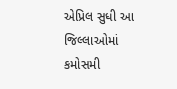એપ્રિલ સુધી આ જિલ્લાઓમાં કમોસમી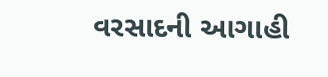વરસાદની આગાહી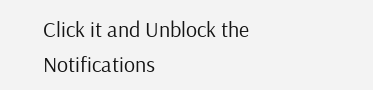Click it and Unblock the Notifications